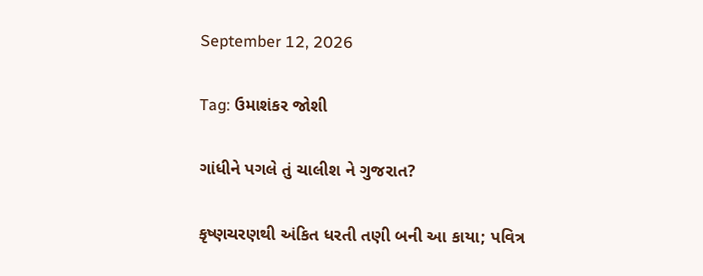September 12, 2026

Tag: ઉમાશંકર જોશી

ગાંધીને પગલે તું ચાલીશ ને ગુજરાત?

કૃષ્ણચરણથી અંકિત ધરતી તણી બની આ કાયા; પવિત્ર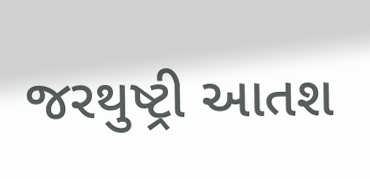જરથુષ્ટ્રી આતશ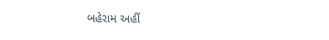બહેરામ અહીં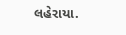લહેરાયા.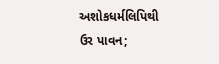અશોકધર્મલિપિથી ઉર પાવન;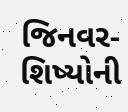જિનવર-શિષ્યોની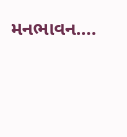મનભાવન.…